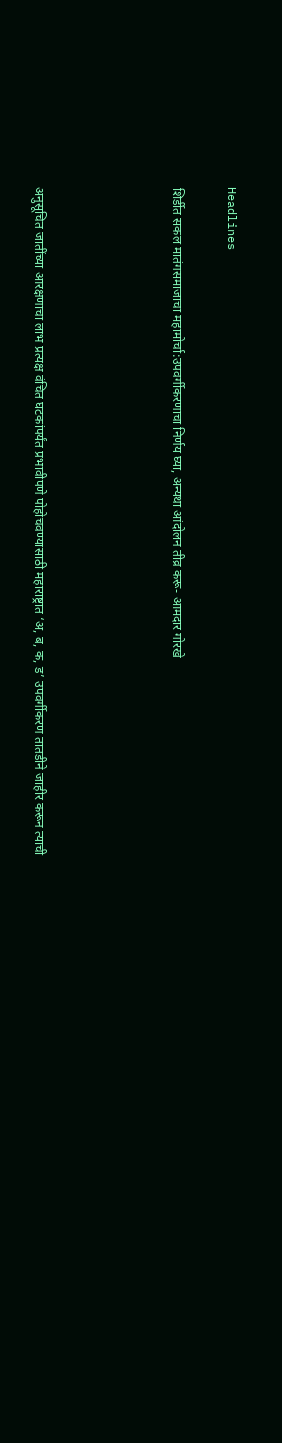Headlines

शिर्डीत सकल मातंगसमाजाचा महामोर्चा:उपवर्गीकरणाचा निर्णय घ्या, अन्यथा आंदोलन तीव्र करू- आमदार गोरखे




अनुसूचित जातींच्या आरक्षणाचा लाभ प्रत्यक्ष वंचित घटकांपर्यंत प्रभावीपणे पोहोचवण्यासाठी महाराष्ट्रात ‘अ, ब, क, ड’ उपवर्गीकरण तातडीने जाहीर करून त्याची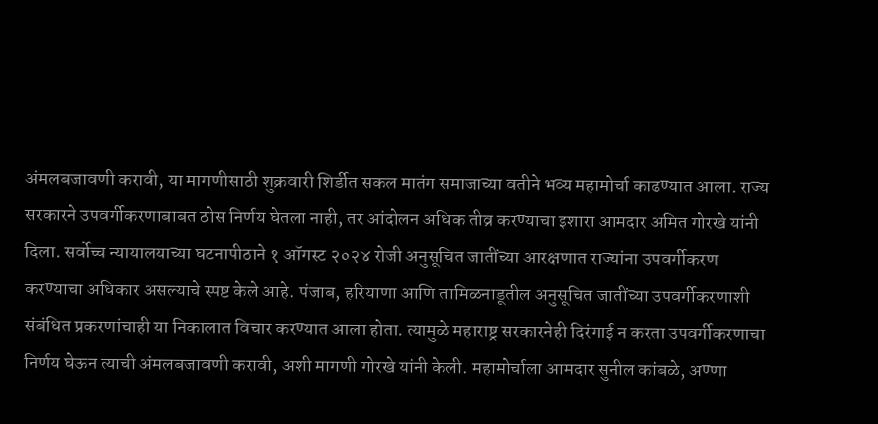अंमलबजावणी करावी, या मागणीसाठी शुक्रवारी शिर्डीत सकल मातंग समाजाच्या वतीने भव्य महामोर्चा काढण्यात आला. राज्य सरकारने उपवर्गीकरणाबाबत ठोस निर्णय घेतला नाही, तर आंदोलन अधिक तीव्र करण्याचा इशारा आमदार अमित गोरखे यांनी दिला. सर्वोच्च न्यायालयाच्या घटनापीठाने १ ऑगस्ट २०२४ रोजी अनुसूचित जातींच्या आरक्षणात राज्यांना उपवर्गीकरण करण्याचा अधिकार असल्याचे स्पष्ट केले आहे. पंजाब, हरियाणा आणि तामिळनाडूतील अनुसूचित जातींच्या उपवर्गीकरणाशी संबंधित प्रकरणांचाही या निकालात विचार करण्यात आला होता. त्यामुळे महाराष्ट्र सरकारनेही दिरंगाई न करता उपवर्गीकरणाचा निर्णय घेऊन त्याची अंमलबजावणी करावी, अशी मागणी गोरखे यांनी केली. महामोर्चाला आमदार सुनील कांबळे, अण्णा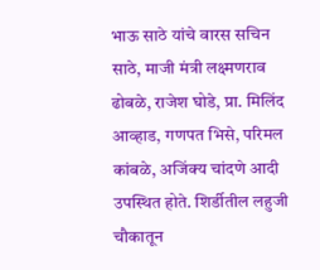भाऊ साठे यांचे वारस सचिन साठे, माजी मंत्री लक्ष्मणराव ढोबळे, राजेश घोडे, प्रा. मिलिंद आव्हाड, गणपत भिसे, परिमल कांबळे, अजिंक्य चांदणे आदी उपस्थित होते. शिर्डीतील लहुजी चौकातून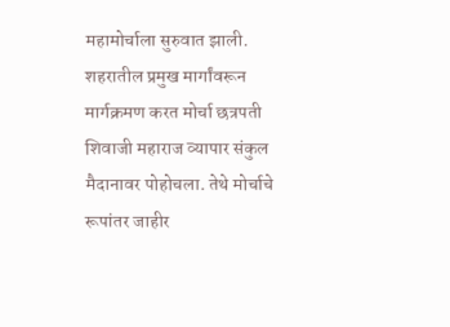महामोर्चाला सुरुवात झाली. शहरातील प्रमुख मार्गांवरून मार्गक्रमण करत मोर्चा छत्रपती शिवाजी महाराज व्यापार संकुल मैदानावर पोहोचला. तेथे मोर्चाचे रूपांतर जाहीर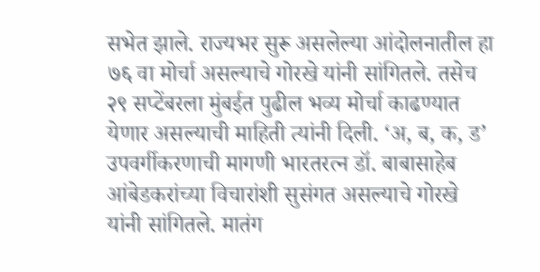सभेत झाले. राज्यभर सुरू असलेल्या आंदोलनातील हा ७६ वा मोर्चा असल्याचे गोरखे यांनी सांगितले. तसेच २९ सप्टेंबरला मुंबईत पुढील भव्य मोर्चा काढण्यात येणार असल्याची माहिती त्यांनी दिली. ‘अ, ब, क, ड’ उपवर्गीकरणाची मागणी भारतरत्न डॉ. बाबासाहेब आंबेडकरांच्या विचारांशी सुसंगत असल्याचे गोरखे यांनी सांगितले. मातंग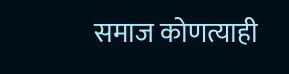समाज कोणत्याही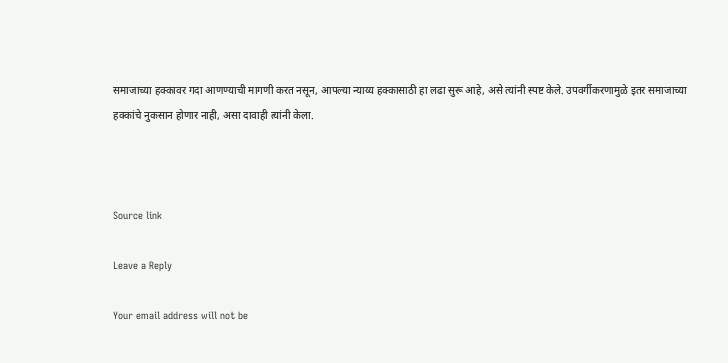समाजाच्या हक्कावर गदा आणण्याची मागणी करत नसून, आपल्या न्याय्य हक्कासाठी हा लढा सुरू आहे, असे त्यांनी स्पष्ट केले. उपवर्गीकरणामुळे इतर समाजाच्या हक्कांचे नुकसान होणार नाही, असा दावाही त्यांनी केला.



Source link

Leave a Reply

Your email address will not be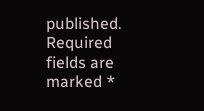published. Required fields are marked *